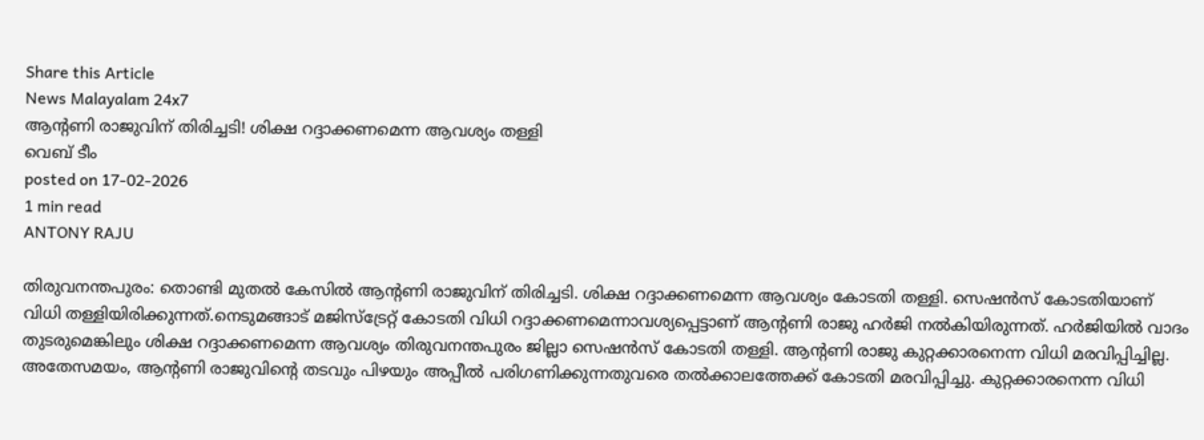Share this Article
News Malayalam 24x7
ആൻ്റണി രാജുവിന് തിരിച്ചടി! ശിക്ഷ റദ്ദാക്കണമെന്ന ആവശ്യം തള്ളി
വെബ് ടീം
posted on 17-02-2026
1 min read
ANTONY RAJU

തിരുവനന്തപുരം: തൊണ്ടി മുതൽ കേസിൽ ആൻ്റണി രാജുവിന് തിരിച്ചടി. ശിക്ഷ റദ്ദാക്കണമെന്ന ആവശ്യം കോടതി തള്ളി. സെഷൻസ് കോടതിയാണ് വിധി തള്ളിയിരിക്കുന്നത്.നെടുമങ്ങാട് മജിസ്ട്രേറ്റ് കോടതി വിധി റദ്ദാക്കണമെന്നാവശ്യപ്പെട്ടാണ് ആന്‍റണി രാജു ഹര്‍ജി നൽകിയിരുന്നത്. ഹര്‍ജിയിൽ വാദം തുടരുമെങ്കിലും ശിക്ഷ റദ്ദാക്കണമെന്ന ആവശ്യം തിരുവനന്തപുരം ജില്ലാ സെഷൻസ് കോടതി തള്ളി. ആന്‍റണി രാജു കുറ്റക്കാരനെന്ന വിധി മരവിപ്പിച്ചില്ല. അതേസമയം, ആന്‍റണി രാജുവിന്‍റെ തടവും പിഴയും അപ്പീൽ പരിഗണിക്കുന്നതുവരെ തൽക്കാലത്തേക്ക് കോടതി മരവിപ്പിച്ചു. കുറ്റക്കാരനെന്ന വിധി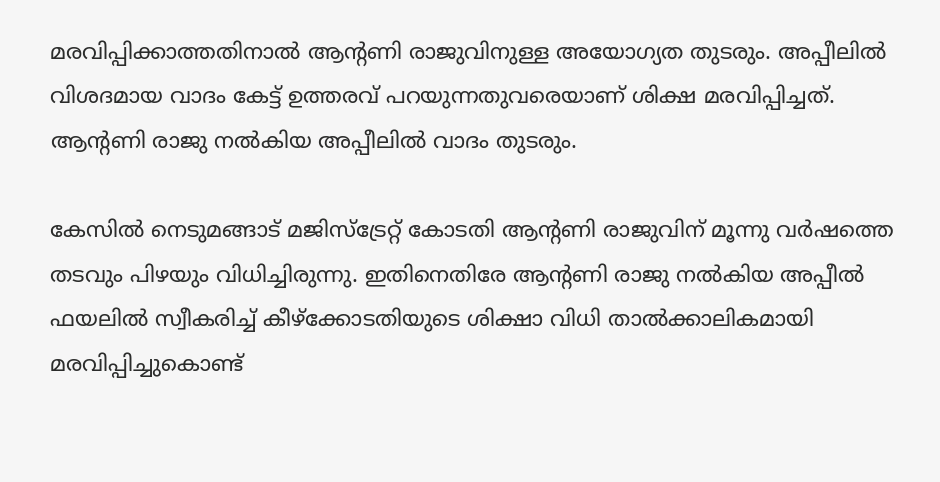മരവിപ്പിക്കാത്തതിനാൽ ആന്‍റണി രാജുവിനുള്ള അയോഗ്യത തുടരും. അപ്പീലിൽ വിശദമായ വാദം കേട്ട് ഉത്തരവ് പറയുന്നതുവരെയാണ് ശിക്ഷ മരവിപ്പിച്ചത്. ആന്‍റണി രാജു നൽകിയ അപ്പീലിൽ വാദം തുടരും.

കേസില്‍ നെടുമങ്ങാട് മജിസ്ട്രേറ്റ് കോടതി ആന്റണി രാജുവിന് മൂന്നു വര്‍ഷത്തെ തടവും പിഴയും വിധിച്ചിരുന്നു. ഇതിനെതിരേ ആന്റണി രാജു നല്‍കിയ അപ്പീല്‍ ഫയലില്‍ സ്വീകരിച്ച് കീഴ്ക്കോടതിയുടെ ശിക്ഷാ വിധി താല്‍ക്കാലികമായി മരവിപ്പിച്ചുകൊണ്ട്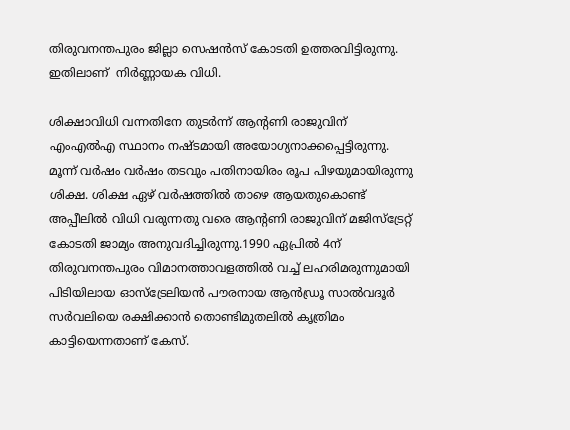തിരുവനന്തപുരം ജില്ലാ സെഷന്‍സ് കോടതി ഉത്തരവിട്ടിരുന്നു. ഇതിലാണ്  നിര്‍ണ്ണായക വിധി.

ശിക്ഷാവിധി വന്നതിനേ തുടര്‍ന്ന് ആന്റണി രാജുവിന് എംഎല്‍എ സ്ഥാനം നഷ്ടമായി അയോഗ്യനാക്കപ്പെട്ടിരുന്നു. മൂന്ന് വര്‍ഷം വര്‍ഷം തടവും പതിനായിരം രൂപ പിഴയുമായിരുന്നു ശിക്ഷ. ശിക്ഷ ഏഴ് വര്‍ഷത്തില്‍ താഴെ ആയതുകൊണ്ട് അപ്പീലില്‍ വിധി വരുന്നതു വരെ ആന്റണി രാജുവിന് മജിസ്ട്രേറ്റ് കോടതി ജാമ്യം അനുവദിച്ചിരുന്നു.1990 ഏപ്രില്‍ 4ന് തിരുവനന്തപുരം വിമാനത്താവളത്തില്‍ വച്ച് ലഹരിമരുന്നുമായി പിടിയിലായ ഓസ്ട്രേലിയന്‍ പൗരനായ ആന്‍ഡ്രൂ സാല്‍വദൂര്‍ സര്‍വലിയെ രക്ഷിക്കാന്‍ തൊണ്ടിമുതലില്‍ കൃത്രിമം കാട്ടിയെന്നതാണ് കേസ്.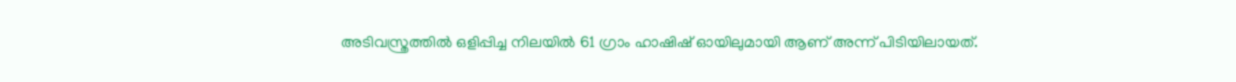അടിവസ്ത്രത്തില്‍ ഒളിപ്പിച്ച നിലയില്‍ 61 ഗ്രാം ഹാഷിഷ് ഓയിലുമായി ആണ് അന്ന് പിടിയിലായത്.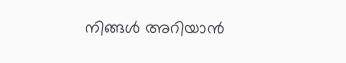നിങ്ങൾ അറിയാൻ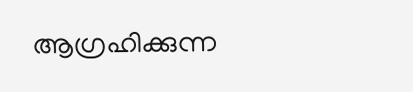ആഗ്രഹിക്കുന്ന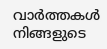വാർത്തകൾ നിങ്ങളുടെ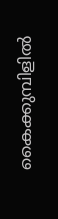കൈക്കുമ്പിളിൽ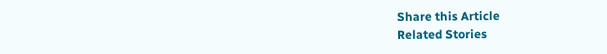Share this Article
Related Stories